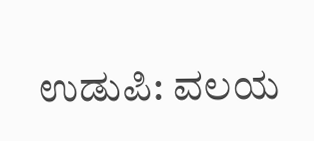ಉಡುಪಿ: ವಲಯ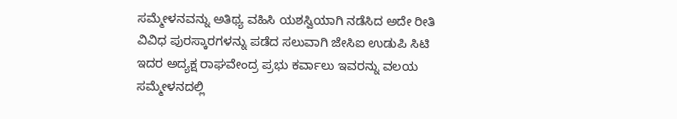ಸಮ್ಮೇಳನವನ್ನು ಅತಿಥ್ಯ ವಹಿಸಿ ಯಶಸ್ವಿಯಾಗಿ ನಡೆಸಿದ ಅದೇ ರೀತಿ ವಿವಿಧ ಪುರಸ್ಕಾರಗಳನ್ನು ಪಡೆದ ಸಲುವಾಗಿ ಜೇಸಿಐ ಉಡುಪಿ ಸಿಟಿ ಇದರ ಅದ್ಯಕ್ಷ ರಾಘವೇಂದ್ರ ಪ್ರಭು ಕರ್ವಾಲು ಇವರನ್ನು ವಲಯ ಸಮ್ಮೇಳನದಲ್ಲಿ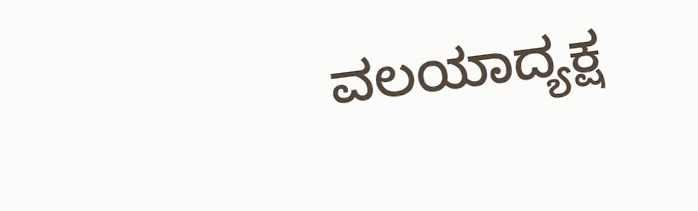ವಲಯಾದ್ಯಕ್ಷ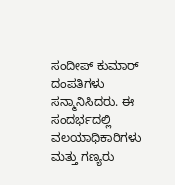ಸಂದೀಪ್ ಕುಮಾರ್ ದಂಪತಿಗಳು ಸನ್ಮಾನಿಸಿದರು. ಈ ಸಂದರ್ಭದಲ್ಲಿ ವಲಯಾಧಿಕಾರಿಗಳು ಮತ್ತು ಗಣ್ಯರು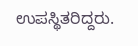ಉಪಸ್ಥಿತರಿದ್ದರು.